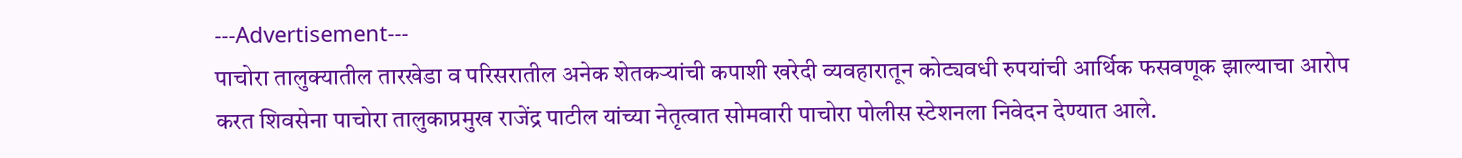---Advertisement---
पाचोरा तालुक्यातील तारखेडा व परिसरातील अनेक शेतकऱ्यांची कपाशी खरेदी व्यवहारातून कोट्यवधी रुपयांची आर्थिक फसवणूक झाल्याचा आरोप करत शिवसेना पाचोरा तालुकाप्रमुख राजेंद्र पाटील यांच्या नेतृत्वात सोमवारी पाचोरा पोलीस स्टेशनला निवेदन देण्यात आले.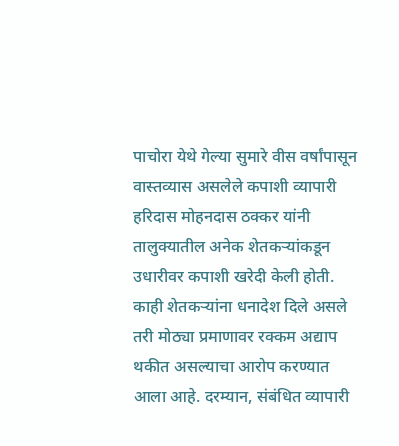पाचोरा येथे गेल्या सुमारे वीस वर्षांपासून वास्तव्यास असलेले कपाशी व्यापारी हरिदास मोहनदास ठक्कर यांनी तालुक्यातील अनेक शेतकऱ्यांकडून उधारीवर कपाशी खरेदी केली होती. काही शेतकऱ्यांना धनादेश दिले असले तरी मोठ्या प्रमाणावर रक्कम अद्याप थकीत असल्याचा आरोप करण्यात आला आहे. दरम्यान, संबंधित व्यापारी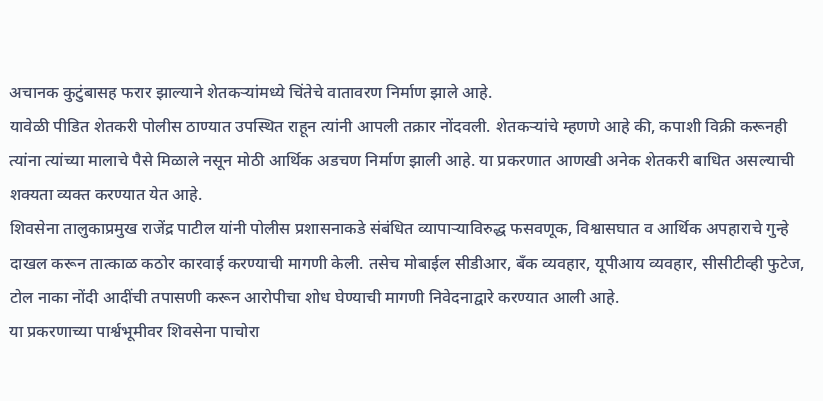अचानक कुटुंबासह फरार झाल्याने शेतकऱ्यांमध्ये चिंतेचे वातावरण निर्माण झाले आहे.
यावेळी पीडित शेतकरी पोलीस ठाण्यात उपस्थित राहून त्यांनी आपली तक्रार नोंदवली. शेतकऱ्यांचे म्हणणे आहे की, कपाशी विक्री करूनही त्यांना त्यांच्या मालाचे पैसे मिळाले नसून मोठी आर्थिक अडचण निर्माण झाली आहे. या प्रकरणात आणखी अनेक शेतकरी बाधित असल्याची शक्यता व्यक्त करण्यात येत आहे.
शिवसेना तालुकाप्रमुख राजेंद्र पाटील यांनी पोलीस प्रशासनाकडे संबंधित व्यापाऱ्याविरुद्ध फसवणूक, विश्वासघात व आर्थिक अपहाराचे गुन्हे दाखल करून तात्काळ कठोर कारवाई करण्याची मागणी केली. तसेच मोबाईल सीडीआर, बँक व्यवहार, यूपीआय व्यवहार, सीसीटीव्ही फुटेज, टोल नाका नोंदी आदींची तपासणी करून आरोपीचा शोध घेण्याची मागणी निवेदनाद्वारे करण्यात आली आहे.
या प्रकरणाच्या पार्श्वभूमीवर शिवसेना पाचोरा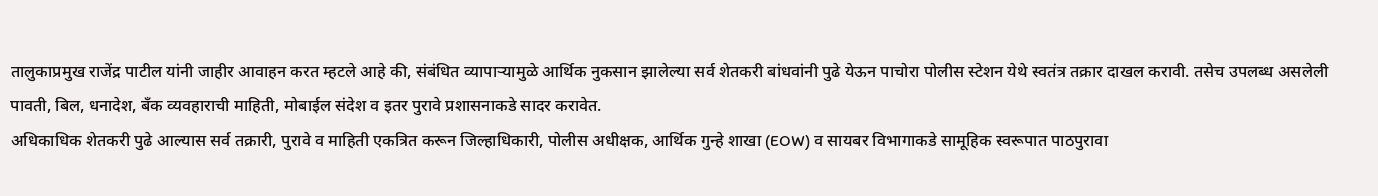तालुकाप्रमुख राजेंद्र पाटील यांनी जाहीर आवाहन करत म्हटले आहे की, संबंधित व्यापाऱ्यामुळे आर्थिक नुकसान झालेल्या सर्व शेतकरी बांधवांनी पुढे येऊन पाचोरा पोलीस स्टेशन येथे स्वतंत्र तक्रार दाखल करावी. तसेच उपलब्ध असलेली पावती, बिल, धनादेश, बँक व्यवहाराची माहिती, मोबाईल संदेश व इतर पुरावे प्रशासनाकडे सादर करावेत.
अधिकाधिक शेतकरी पुढे आल्यास सर्व तक्रारी, पुरावे व माहिती एकत्रित करून जिल्हाधिकारी, पोलीस अधीक्षक, आर्थिक गुन्हे शाखा (EOW) व सायबर विभागाकडे सामूहिक स्वरूपात पाठपुरावा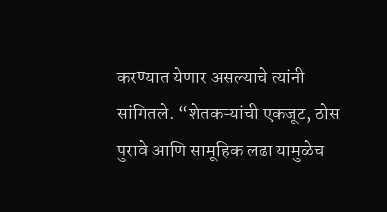करण्यात येणार असल्याचे त्यांनी सांगितले. “शेतकऱ्यांची एकजूट, ठोस पुरावे आणि सामूहिक लढा यामुळेच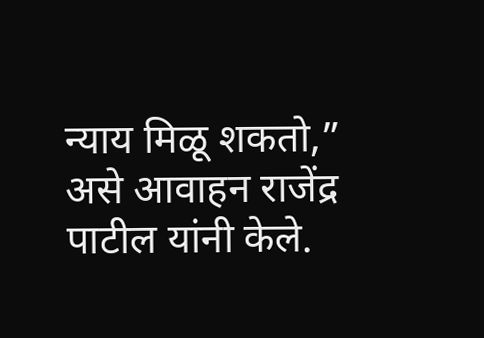न्याय मिळू शकतो,” असे आवाहन राजेंद्र पाटील यांनी केले.